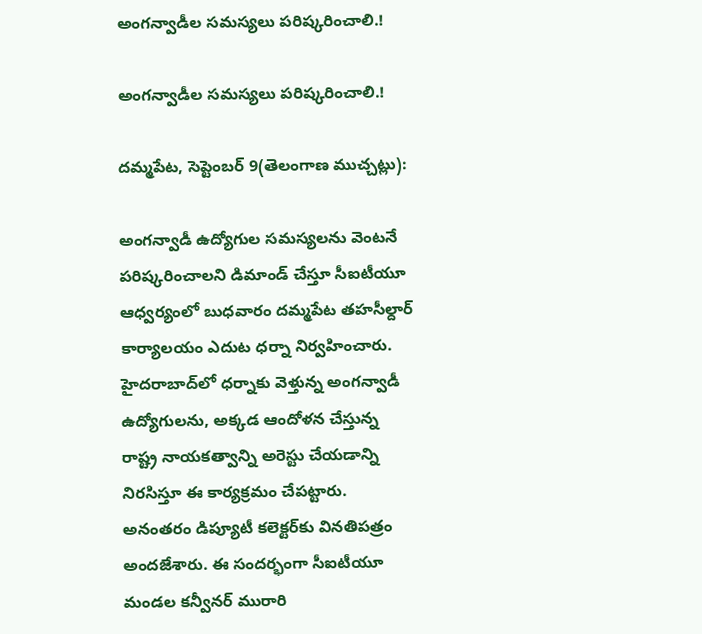అంగన్వాడీల సమస్యలు పరిష్కరించాలి.!

అంగన్వాడీల సమస్యలు పరిష్కరించాలి.!

దమ్మపేట, సెప్టెంబర్ 9(తెలంగాణ ముచ్చట్లు):

అంగన్వాడీ ఉద్యోగుల సమస్యలను వెంటనే పరిష్కరించాలని డిమాండ్‌ చేస్తూ సీఐటీయూ ఆధ్వర్యంలో బుధవారం దమ్మపేట తహసీల్దార్‌ కార్యాలయం ఎదుట ధర్నా నిర్వహించారు. హైదరాబాద్‌లో ధర్నాకు వెళ్తున్న అంగన్వాడీ ఉద్యోగులను, అక్కడ ఆందోళన చేస్తున్న రాష్ట్ర నాయకత్వాన్ని అరెస్టు చేయడాన్ని నిరసిస్తూ ఈ కార్యక్రమం చేపట్టారు. అనంతరం డిప్యూటీ కలెక్టర్‌కు వినతిపత్రం అందజేశారు. ఈ సందర్భంగా సీఐటీయూ మండల కన్వీనర్‌ మురారి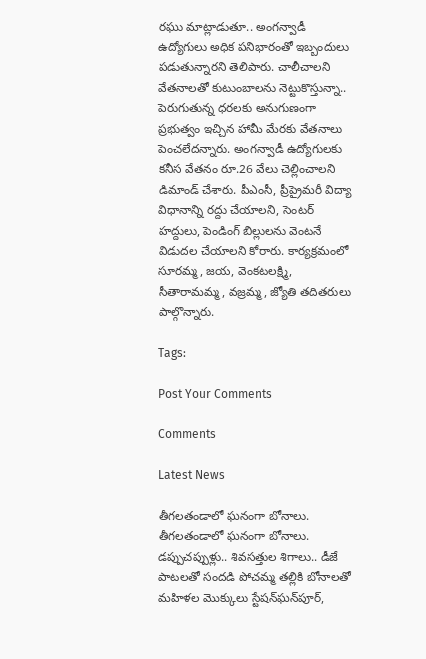రఘు మాట్లాడుతూ.. అంగన్వాడీ ఉద్యోగులు అధిక పనిభారంతో ఇబ్బందులు పడుతున్నారని తెలిపారు. చాలీచాలని వేతనాలతో కుటుంబాలను నెట్టుకొస్తున్నా.. పెరుగుతున్న ధరలకు అనుగుణంగా ప్రభుత్వం ఇచ్చిన హామీ మేరకు వేతనాలు పెంచలేదన్నారు. అంగన్వాడీ ఉద్యోగులకు కనీస వేతనం రూ.26 వేలు చెల్లించాలని డిమాండ్‌ చేశారు. పీఎంసీ, ప్రీప్రైమరీ విద్యా విధానాన్ని రద్దు చేయాలని, సెంటర్‌ హద్దులు, పెండింగ్‌ బిల్లులను వెంటనే విడుదల చేయాలని కోరారు. కార్యక్రమంలో సూరమ్మ, జయ, వెంకటలక్ష్మి, సీతారామమ్మ, వజ్రమ్మ, జ్యోతి తదితరులు పాల్గొన్నారు.

Tags:

Post Your Comments

Comments

Latest News

తీగలతండాలో ఘనంగా బోనాలు. తీగలతండాలో ఘనంగా బోనాలు.
డప్పుచప్పుళ్లు.. శివసత్తుల శిగాలు.. డీజే పాటలతో సందడి పోచమ్మ తల్లికి బోనాలతో మహిళల మొక్కులు స్టేషన్‌ఘన్‌పూర్‌,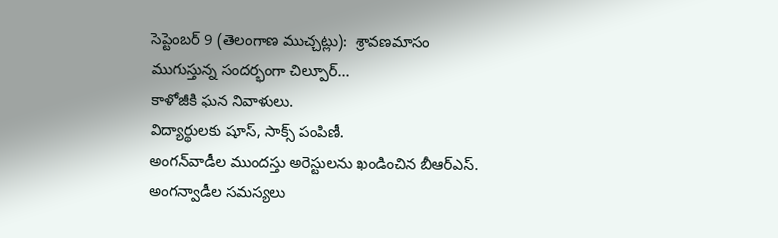సెప్టెంబర్‌ 9 (తెలంగాణ ముచ్చట్లు):  శ్రావణమాసం ముగుస్తున్న సందర్భంగా చిల్పూర్‌...
కాళోజీకి ఘన నివాళులు.
విద్యార్థులకు షూస్, సాక్స్ పంపిణీ.
అంగన్‌వాడీల ముందస్తు అరెస్టులను ఖండించిన బీఆర్‌ఎస్‌.
అంగన్వాడీల సమస్యలు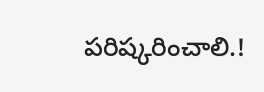పరిష్కరించాలి.!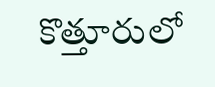కొత్తూరులో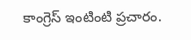కాంగ్రెస్‌ ఇంటింటి ప్రచారం.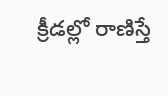క్రీడల్లో రాణిస్తే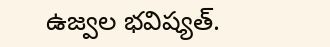ఉజ్వల భవిష్యత్.